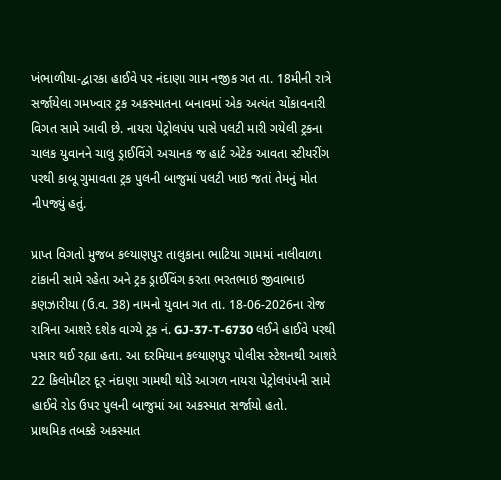ખંભાળીયા-દ્વારકા હાઈવે પર નંદાણા ગામ નજીક ગત તા. 18મીની રાત્રે સર્જાયેલા ગમખ્વાર ટ્રક અકસ્માતના બનાવમાં એક અત્યંત ચોંકાવનારી વિગત સામે આવી છે. નાયરા પેટ્રોલપંપ પાસે પલટી મારી ગયેલી ટ્રકના ચાલક યુવાનને ચાલુ ડ્રાઈવિંગે અચાનક જ હાર્ટ એટેક આવતા સ્ટીયરીંગ પરથી કાબૂ ગુમાવતા ટ્રક પુલની બાજુમાં પલટી ખાઇ જતાં તેમનું મોત નીપજ્યું હતું.

પ્રાપ્ત વિગતો મુજબ કલ્યાણપુર તાલુકાના ભાટિયા ગામમાં નાલીવાળા ટાંકાની સામે રહેતા અને ટ્રક ડ્રાઈવિંગ કરતા ભરતભાઇ જીવાભાઇ કણઝારીયા (ઉ.વ. 38) નામનો યુવાન ગત તા. 18-06-2026ના રોજ રાત્રિના આશરે દશેક વાગ્યે ટ્રક નં. GJ-37-T-6730 લઈને હાઈવે પરથી પસાર થઈ રહ્યા હતા. આ દરમિયાન કલ્યાણપુર પોલીસ સ્ટેશનથી આશરે 22 કિલોમીટર દૂર નંદાણા ગામથી થોડે આગળ નાયરા પેટ્રોલપંપની સામે હાઈવે રોડ ઉપર પુલની બાજુમાં આ અકસ્માત સર્જાયો હતો.
પ્રાથમિક તબક્કે અકસ્માત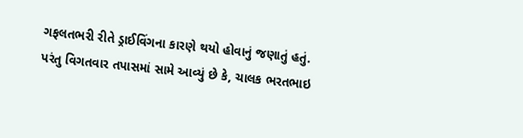ગફલતભરી રીતે ડ્રાઈવિંગના કારણે થયો હોવાનું જણાતું હતું. પરંતુ વિગતવાર તપાસમાં સામે આવ્યું છે કે, ચાલક ભરતભાઇ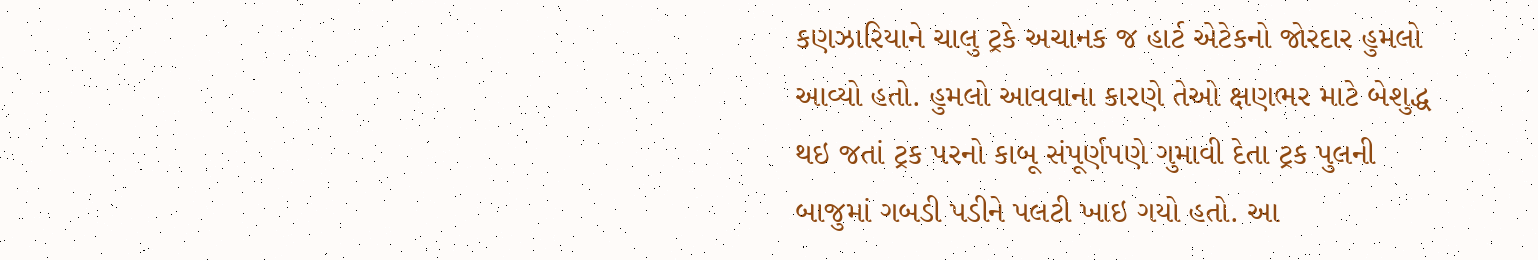કણઝારિયાને ચાલુ ટ્રકે અચાનક જ હાર્ટ એટેકનો જોરદાર હુમલો આવ્યો હતો. હુમલો આવવાના કારણે તેઓ ક્ષણભર માટે બેશુદ્ધ થઇ જતાં ટ્રક પરનો કાબૂ સંપૂર્ણપણે ગુમાવી દેતા ટ્રક પુલની બાજુમાં ગબડી પડીને પલટી ખાઇ ગયો હતો. આ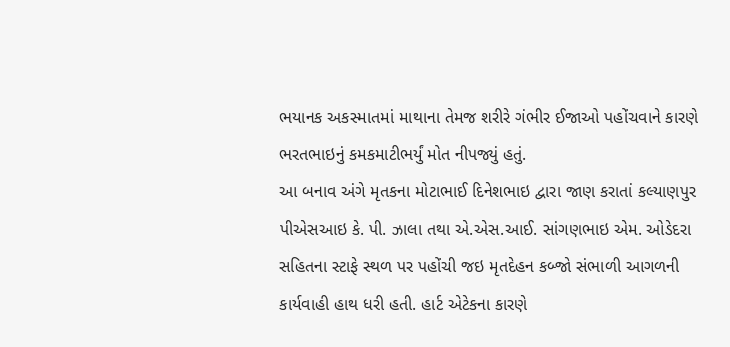ભયાનક અકસ્માતમાં માથાના તેમજ શરીરે ગંભીર ઈજાઓ પહોંચવાને કારણે ભરતભાઇનું કમકમાટીભર્યું મોત નીપજ્યું હતું.
આ બનાવ અંગે મૃતકના મોટાભાઈ દિનેશભાઇ દ્વારા જાણ કરાતાં કલ્યાણપુર પીએસઆઇ કે. પી. ઝાલા તથા એ.એસ.આઈ. સાંગણભાઇ એમ. ઓડેદરા સહિતના સ્ટાફે સ્થળ પર પહોંચી જઇ મૃતદેહન કબ્જો સંભાળી આગળની કાર્યવાહી હાથ ધરી હતી. હાર્ટ એટેકના કારણે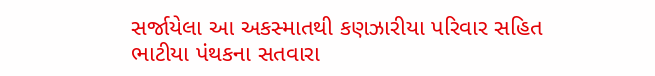સર્જાયેલા આ અકસ્માતથી કણઝારીયા પરિવાર સહિત ભાટીયા પંથકના સતવારા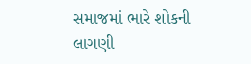સમાજમાં ભારે શોકની લાગણી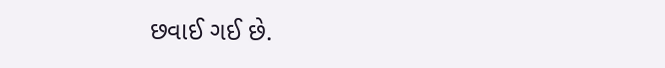છવાઈ ગઈ છે.